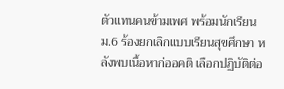ตัวแทนคนข้ามเพศ พร้อมนักเรียน ม.6 ร้องยกเลิกแบบเรียนสุขศึกษา หลังพบเนื้อหาก่ออคติ เลือกปฏิบัติต่อ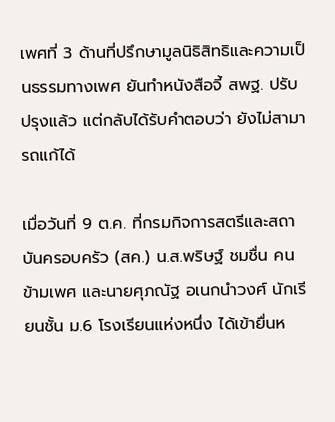เพศที่ 3 ด้านที่ปรึกษามูลนิธิสิทธิและความเป็นธรรมทางเพศ ยันทำหนังสือจี้ สพฐ. ปรับปรุงแล้ว แต่กลับได้รับคำตอบว่า ยังไม่สามารถแก้ได้

เมื่อวันที่ 9 ต.ค. ที่กรมกิจการสตรีและสถาบันครอบครัว (สค.) น.ส.พริษฐ์ ชมชื่น คนข้ามเพศ และนายศุภณัฐ อเนกนำวงศ์ นักเรียนชั้น ม.6 โรงเรียนแห่งหนึ่ง ได้เข้ายื่นห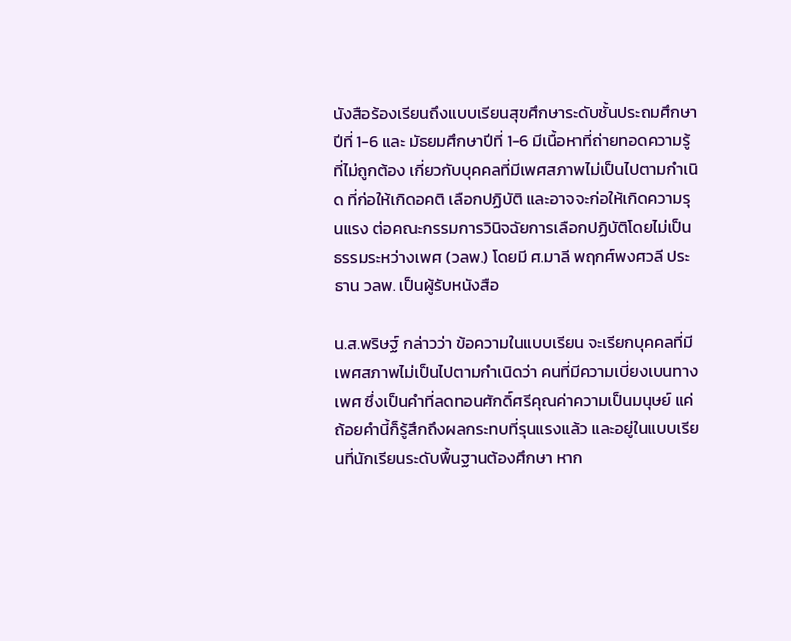นังสือร้องเรียนถึงแบบเรียนสุขศึกษาระดับชั้นประถมศึกษาปีที่ 1-6 และ มัธยมศึกษาปีที่ 1-6 มีเนื้อหาที่ถ่ายทอดความรู้ที่ไม่ถูกต้อง เกี่ยวกับบุคคลที่มีเพศสภาพไม่เป็นไปตามกำเนิด ที่ก่อให้เกิดอคติ เลือกปฏิบัติ และอาจจะก่อให้เกิดความรุนแรง ต่อคณะกรรมการวินิจฉัยการเลือกปฏิบัติโดยไม่เป็นธรรมระหว่างเพศ (วลพ.) โดยมี ศ.มาลี พฤกศ์พงศวลี ประธาน วลพ. เป็นผู้รับหนังสือ

น.ส.พริษฐ์ กล่าวว่า ข้อความในแบบเรียน จะเรียกบุคคลที่มีเพศสภาพไม่เป็นไปตามกำเนิดว่า คนที่มีความเบี่ยงเบนทางเพศ ซึ่งเป็นคำที่ลดทอนศักดิ์ศรีคุณค่าความเป็นมนุษย์ แค่ถ้อยคำนี้ก็รู้สึกถึงผลกระทบที่รุนแรงแล้ว และอยู่ในแบบเรียนที่นักเรียนระดับพื้นฐานต้องศึกษา หาก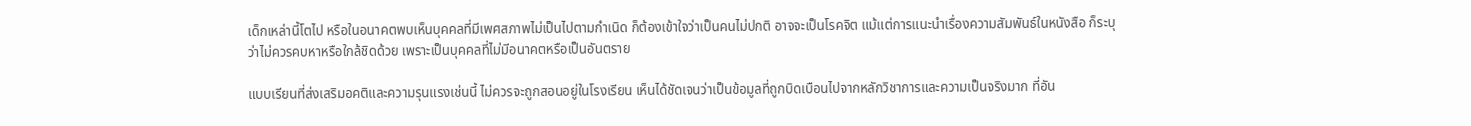เด็กเหล่านี้โตไป หรือในอนาคตพบเห็นบุคคลที่มีเพศสภาพไม่เป็นไปตามกำเนิด ก็ต้องเข้าใจว่าเป็นคนไม่ปกติ อาจจะเป็นโรคจิต แม้แต่การแนะนำเรื่องความสัมพันธ์ในหนังสือ ก็ระบุว่าไม่ควรคบหาหรือใกล้ชิดด้วย เพราะเป็นบุคคลที่ไม่มีอนาคตหรือเป็นอันตราย

แบบเรียนที่ส่งเสริมอคติและความรุนแรงเช่นนี้ ไม่ควรจะถูกสอนอยู่ในโรงเรียน เห็นได้ชัดเจนว่าเป็นข้อมูลที่ถูกบิดเบือนไปจากหลักวิชาการและความเป็นจริงมาก ที่อัน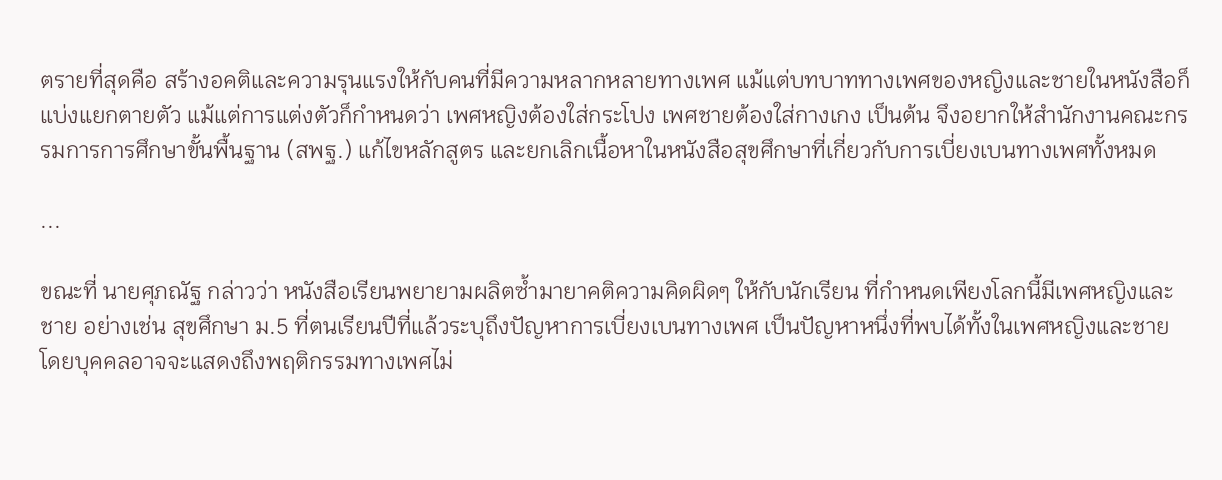ตรายที่สุดคือ สร้างอคติและความรุนแรงให้กับคนที่มีความหลากหลายทางเพศ แม้แต่บทบาททางเพศของหญิงและชายในหนังสือก็แบ่งแยกตายตัว แม้แต่การแต่งตัวก็กำหนดว่า เพศหญิงต้องใส่กระโปง เพศชายต้องใส่กางเกง เป็นต้น จึงอยากให้สำนักงานคณะกรรมการการศึกษาขั้นพื้นฐาน (สพฐ.) แก้ไขหลักสูตร และยกเลิกเนื้อหาในหนังสือสุขศึกษาที่เกี่ยวกับการเบี่ยงเบนทางเพศทั้งหมด

...

ขณะที่ นายศุภณัฐ กล่าวว่า หนังสือเรียนพยายามผลิตซ้ำมายาคติความคิดผิดๆ ให้กับนักเรียน ที่กำหนดเพียงโลกนี้มีเพศหญิงและชาย อย่างเช่น สุขศึกษา ม.5 ที่ตนเรียนปีที่แล้วระบุถึงปัญหาการเบี่ยงเบนทางเพศ เป็นปัญหาหนึ่งที่พบได้ทั้งในเพศหญิงและชาย โดยบุคคลอาจจะแสดงถึงพฤติกรรมทางเพศไม่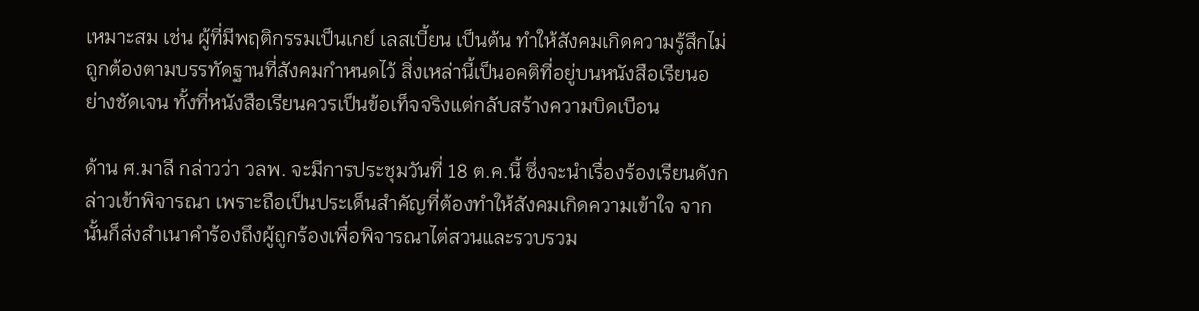เหมาะสม เช่น ผู้ที่มีพฤติกรรมเป็นเกย์ เลสเบี้ยน เป็นต้น ทำให้สังคมเกิดความรู้สึกไม่ถูกต้องตามบรรทัดฐานที่สังคมกำหนดไว้ สิ่งเหล่านี้เป็นอคติที่อยู่บนหนังสือเรียนอย่างชัดเจน ทั้งที่หนังสือเรียนควรเป็นข้อเท็จจริงแต่กลับสร้างความบิดเบือน

ด้าน ศ.มาลี กล่าวว่า วลพ. จะมีการประชุมวันที่ 18 ต.ค.นี้ ซึ่งจะนำเรื่องร้องเรียนดังกล่าวเข้าพิจารณา เพราะถือเป็นประเด็นสำคัญที่ต้องทำให้สังคมเกิดความเข้าใจ จากนั้นก็ส่งสำเนาคำร้องถึงผู้ถูกร้องเพื่อพิจารณาไต่สวนและรวบรวม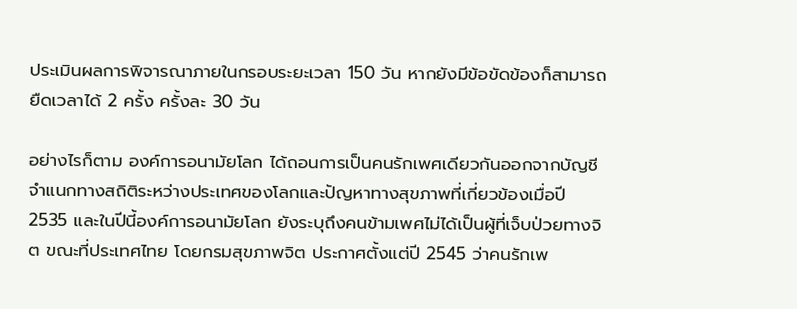ประเมินผลการพิจารณาภายในกรอบระยะเวลา 150 วัน หากยังมีข้อขัดข้องก็สามารถยืดเวลาได้ 2 ครั้ง ครั้งละ 30 วัน

อย่างไรก็ตาม องค์การอนามัยโลก ได้ถอนการเป็นคนรักเพศเดียวกันออกจากบัญชีจำแนกทางสถิติระหว่างประเทศของโลกและปัญหาทางสุขภาพที่เกี่ยวข้องเมื่อปี 2535 และในปีนี้องค์การอนามัยโลก ยังระบุถึงคนข้ามเพศไม่ได้เป็นผู้ที่เจ็บป่วยทางจิต ขณะที่ประเทศไทย โดยกรมสุขภาพจิต ประกาศตั้งแต่ปี 2545 ว่าคนรักเพ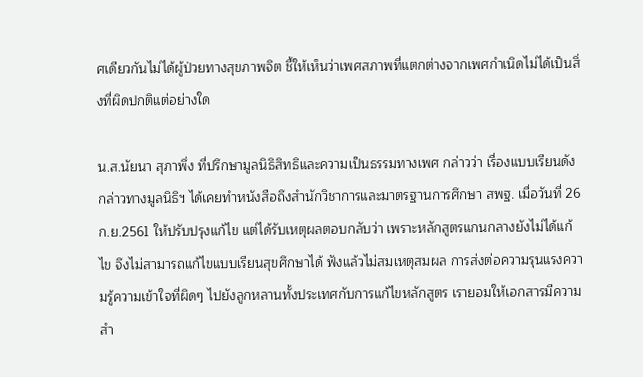ศเดียวกันไม่ได้ผู้ป่วยทางสุขภาพจิต ชี้ให้เห็นว่าเพศสภาพที่แตกต่างจากเพศกำเนิดไม่ได้เป็นสิ่งที่ผิดปกติแต่อย่างใด

น.ส.นัยนา สุภาพึ่ง ที่ปรึกษามูลนิธิสิทธิและความเป็นธรรมทางเพศ กล่าวว่า เรื่องแบบเรียนดังกล่าวทางมูลนิธิฯ ได้เคยทำหนังสือถึงสำนักวิชาการและมาตรฐานการศึกษา สพฐ. เมื่อวันที่ 26 ก.ย.2561 ให้ปรับปรุงแก้ไข แต่ได้รับเหตุผลตอบกลับว่า เพราะหลักสูตรแกนกลางยังไม่ได้แก้ไข จึงไม่สามารถแก้ไขแบบเรียนสุขศึกษาได้ ฟังแล้วไม่สมเหตุสมผล การส่งต่อความรุนแรงความรู้ความเข้าใจที่ผิดๆ ไปยังลูกหลานทั้งประเทศกับการแก้ไขหลักสูตร เรายอมให้เอกสารมีความสำ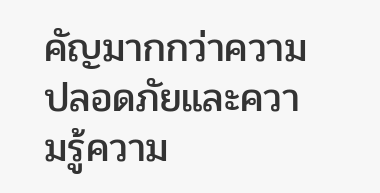คัญมากกว่าความปลอดภัยและความรู้ความ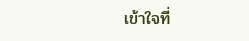เข้าใจที่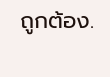ถูกต้อง.